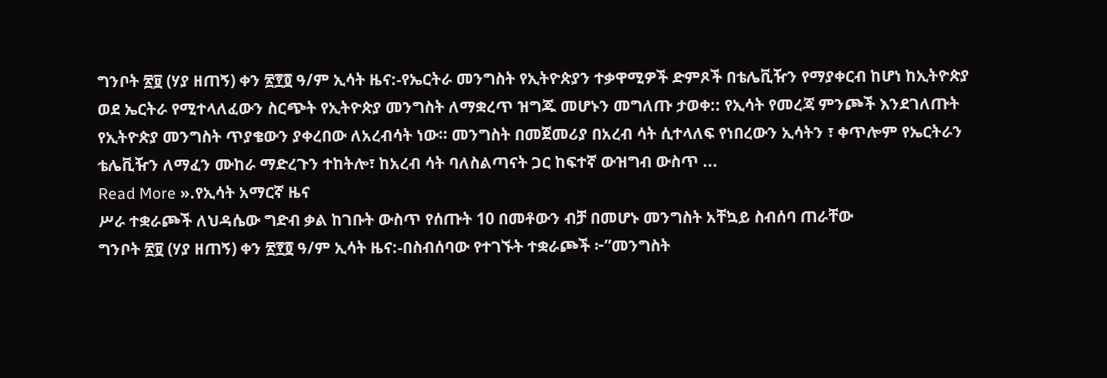ግንቦት ፳፱ (ሃያ ዘጠኝ) ቀን ፳፻፬ ዓ/ም ኢሳት ዜና:-የኤርትራ መንግስት የኢትዮጵያን ተቃዋሚዎች ድምጾች በቴሌቪዥን የማያቀርብ ከሆነ ከኢትዮጵያ ወደ ኤርትራ የሚተላለፈውን ስርጭት የኢትዮጵያ መንግስት ለማቋረጥ ዝግጁ መሆኑን መግለጡ ታወቀ:: የኢሳት የመረጃ ምንጮች እንደገለጡት የኢትዮጵያ መንግስት ጥያቄውን ያቀረበው ለአረብሳት ነው። መንግስት በመጀመሪያ በአረብ ሳት ሲተላለፍ የነበረውን ኢሳትን ፣ ቀጥሎም የኤርትራን ቴሌቪዥን ለማፈን ሙከራ ማድረጉን ተከትሎ፣ ከአረብ ሳት ባለስልጣናት ጋር ከፍተኛ ውዝግብ ውስጥ ...
Read More ».የኢሳት አማርኛ ዜና
ሥራ ተቋራጮች ለህዳሴው ግድብ ቃል ከገቡት ውስጥ የሰጡት 10 በመቶውን ብቻ በመሆኑ መንግስት አቸኳይ ስብሰባ ጠራቸው
ግንቦት ፳፱ (ሃያ ዘጠኝ) ቀን ፳፻፬ ዓ/ም ኢሳት ዜና:-በስብሰባው የተገኙት ተቋራጮች ፦”መንግስት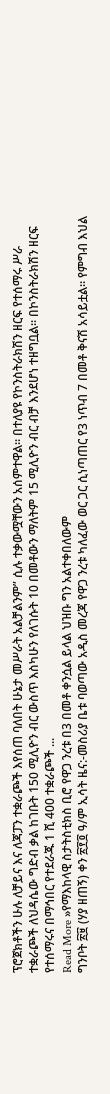ፕሮጀክቶችን ሁሉ ለቻይና እና ለጃፓን ተቋራጮች እየሰጠ ባለበት ሁኔታ መሥራት አልቻልንም” ሲሉ ተቃውሟቸውን አሰምተዋል። በተለያዩ የኮንስትራክሽን ዘርፍ የተሰማሩ ሥራ ተቋራጮች ለህዳሴው ግድብ ቃል ከገቡት 150 ሚሊዮን ብር ውስጥ እስካሁን የለገሱት 10 በመቶውን ማለትም 15 ሚሊዮን ብር ብቻ እንደሆነ ተዘግቧል፡፡ በኮንስትራክሽን ዘርፍ የተሰማሩና በማኅበር የተደራጁ 1 ሺ 400 ተቋራጮች ...
Read More »የማእከላዊ ስታትስቲክስ ቢሮ የዋጋ ንረቱ በ3 በመቶ ቀንሷል ይላል ህዝቡ ግን አልተቀበለውም
ግንቦት ፳፱ (ሃያ ዘጠኝ) ቀን ፳፻፬ ዓ/ም ኢሳት ዜና:-መስሪያ ቤቱ ባወጣው አዲስ መረጃ የዋጋ ንረቱ ካለፈው ወር ጋር ሲነጣጠር የ3 ነጥብ 7 በመቶ ቅናሽ አሳይቷል። የምግብ እህል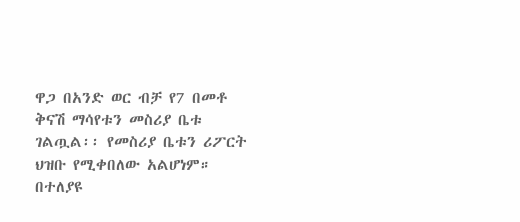ዋጋ በአንድ ወር ብቻ የ7 በመቶ ቅናሽ ማሳየቱን መስሪያ ቤቱ ገልጧል፡፡ የመስሪያ ቤቱን ሪፖርት ህዝቡ የሚቀበለው አልሆነም። በተለያዩ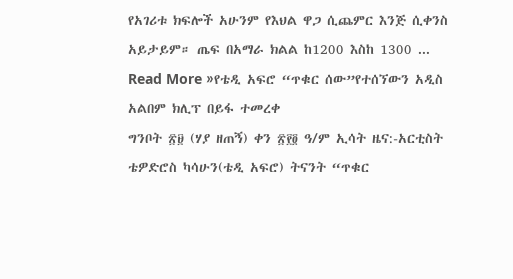የአገሪቱ ክፍሎች አሁንም የእህል ዋጋ ሲጨምር እንጅ ሲቀንስ አይታይም። ጤፍ በአማራ ክልል ከ1200 እስከ 1300 ...
Read More »የቴዲ አፍሮ “ጥቁር ሰው”የተሰኘውን አዲስ አልበም ክሊፕ በይፋ ተመረቀ
ግንቦት ፳፱ (ሃያ ዘጠኝ) ቀን ፳፻፬ ዓ/ም ኢሳት ዜና:-አርቲስት ቴዎድሮስ ካሳሁን(ቴዲ አፍሮ) ትናንት “ጥቁር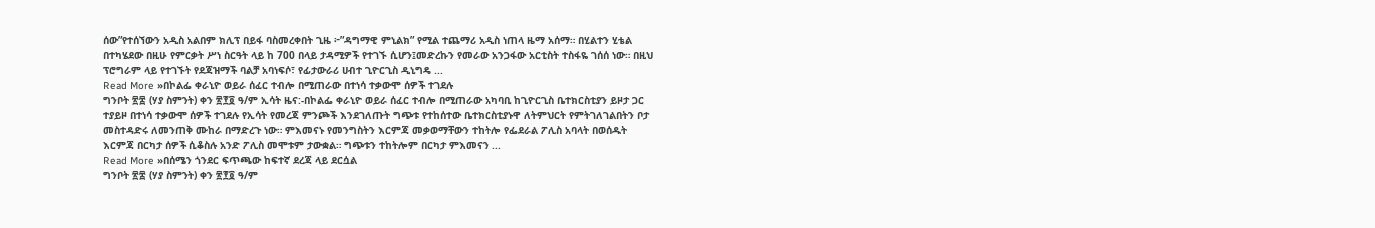ሰው”የተሰኘውን አዲስ አልበም ክሊፕ በይፋ ባስመረቀበት ጊዜ ፦”ዳግማዊ ምኒልክ” የሚል ተጨማሪ አዲስ ነጠላ ዜማ አሰማ። በሂልተን ሂቴል በተካሄደው በዚሁ የምርቃት ሥነ ስርዓት ላይ ከ 700 በላይ ታዳሚዎች የተገኙ ሲሆን፤መድረኩን የመራው አንጋፋው አርቲስት ተስፋዬ ገሰሰ ነው። በዚህ ፕሮግራም ላይ የተገኙት የደጃዝማች ባልቻ አባነፍሶ፣ የፊታውራሪ ሀብተ ጊዮርጊስ ዲኒግዴ ...
Read More »በኮልፌ ቀራኒዮ ወይራ ሰፈር ተብሎ በሚጠራው በተነሳ ተቃውሞ ሰዎች ተገደሉ
ግንቦት ፳፰ (ሃያ ስምንት) ቀን ፳፻፬ ዓ/ም ኢሳት ዜና:-በኮልፌ ቀራኒዮ ወይራ ሰፈር ተብሎ በሚጠራው አካባቢ ከጊዮርጊስ ቤተክርስቲያን ይዞታ ጋር ተያይዞ በተነሳ ተቃውሞ ሰዎች ተገደሉ የኢሳት የመረጃ ምንጮች እንደገለጡት ግጭቱ የተከሰተው ቤተክርስቲያኑዋ ለትምህርት የምትገለገልበትን ቦታ መስተዳድሩ ለመንጠቅ ሙከራ በማድረጉ ነው። ምእመናኑ የመንግስትን እርምጃ መቃወማቸውን ተከትሎ የፌደራል ፖሊስ አባላት በወሰዱት እርምጃ በርካታ ሰዎች ሲቆስሉ አንድ ፖሊስ መሞቱም ታውቋል። ግጭቱን ተከትሎም በርካታ ምእመናን ...
Read More »በሰሜን ጎንደር ፍጥጫው ከፍተኛ ደረጃ ላይ ደርሷል
ግንቦት ፳፰ (ሃያ ስምንት) ቀን ፳፻፬ ዓ/ም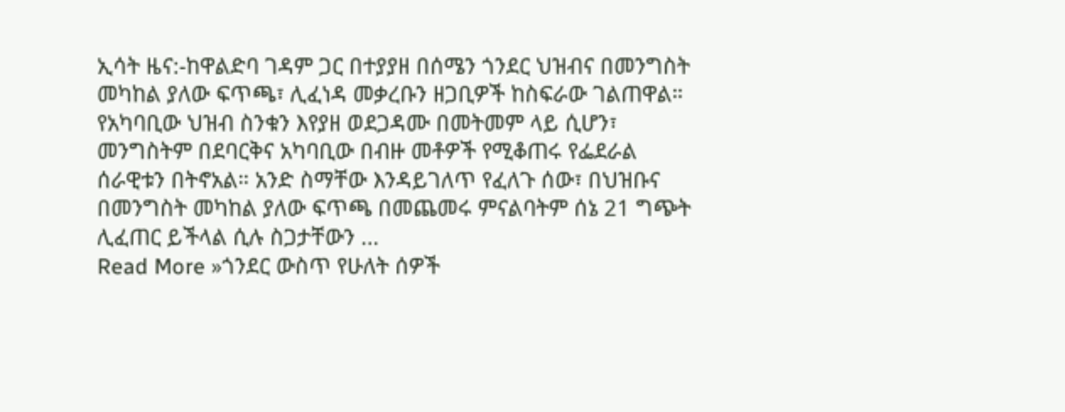ኢሳት ዜና:-ከዋልድባ ገዳም ጋር በተያያዘ በሰሜን ጎንደር ህዝብና በመንግስት መካከል ያለው ፍጥጫ፣ ሊፈነዳ መቃረቡን ዘጋቢዎች ከስፍራው ገልጠዋል። የአካባቢው ህዝብ ስንቁን እየያዘ ወደጋዳሙ በመትመም ላይ ሲሆን፣ መንግስትም በደባርቅና አካባቢው በብዙ መቶዎች የሚቆጠሩ የፌደራል ሰራዊቱን በትኖአል። አንድ ስማቸው እንዳይገለጥ የፈለጉ ሰው፣ በህዝቡና በመንግስት መካከል ያለው ፍጥጫ በመጨመሩ ምናልባትም ሰኔ 21 ግጭት ሊፈጠር ይችላል ሲሉ ስጋታቸውን ...
Read More »ጎንደር ውስጥ የሁለት ሰዎች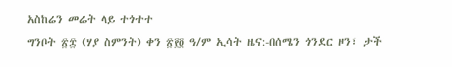አስከሬን መሬት ላይ ተጎተተ
ግንቦት ፳፰ (ሃያ ስምንት) ቀን ፳፻፬ ዓ/ም ኢሳት ዜና:-በሰሜን ጎንደር ዞን፣ ታች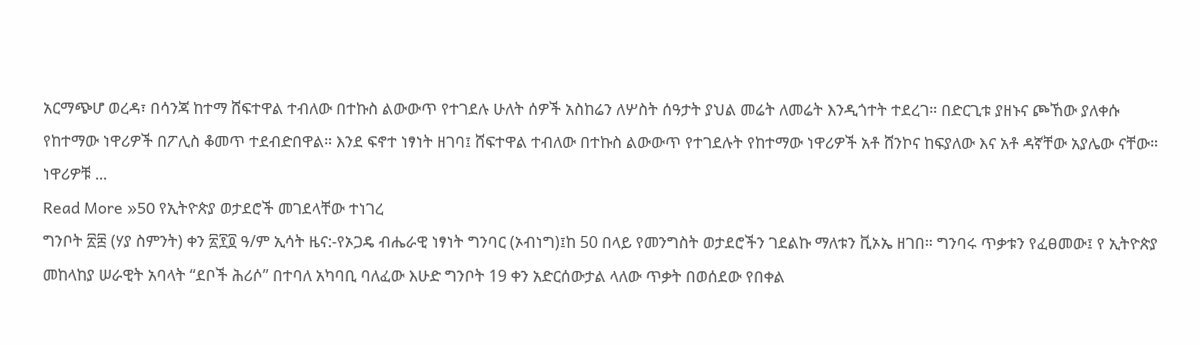አርማጭሆ ወረዳ፣ በሳንጃ ከተማ ሸፍተዋል ተብለው በተኩስ ልውውጥ የተገደሉ ሁለት ሰዎች አስከሬን ለሦስት ሰዓታት ያህል መሬት ለመሬት እንዲጎተት ተደረገ። በድርጊቱ ያዘኑና ጮኸው ያለቀሱ የከተማው ነዋሪዎች በፖሊስ ቆመጥ ተደብድበዋል። እንደ ፍኖተ ነፃነት ዘገባ፤ ሸፍተዋል ተብለው በተኩስ ልውውጥ የተገደሉት የከተማው ነዋሪዎች አቶ ሸንኮና ከፍያለው እና አቶ ዳኛቸው አያሌው ናቸው። ነዋሪዎቹ ...
Read More »50 የኢትዮጵያ ወታደሮች መገደላቸው ተነገረ
ግንቦት ፳፰ (ሃያ ስምንት) ቀን ፳፻፬ ዓ/ም ኢሳት ዜና:-የኦጋዴ ብሔራዊ ነፃነት ግንባር (ኦብነግ)፤ከ 50 በላይ የመንግስት ወታደሮችን ገደልኩ ማለቱን ቪኦኤ ዘገበ። ግንባሩ ጥቃቱን የፈፀመው፤ የ ኢትዮጵያ መከላከያ ሠራዊት አባላት “ደቦች ሕሪሶ” በተባለ አካባቢ ባለፈው እሁድ ግንቦት 19 ቀን አድርሰውታል ላለው ጥቃት በወሰደው የበቀል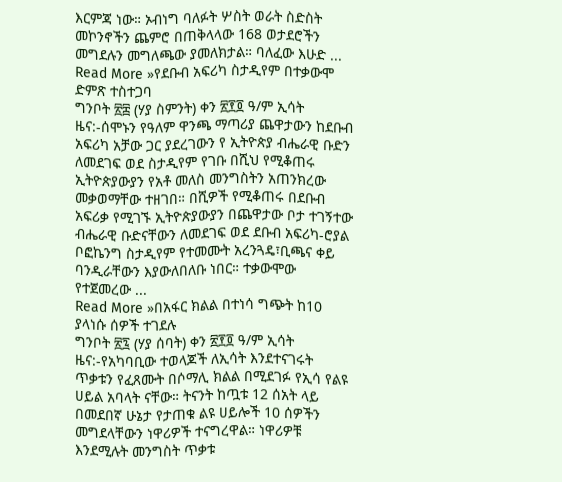እርምጃ ነው። ኦብነግ ባለፉት ሦስት ወራት ስድስት መኮንኖችን ጨምሮ በጠቅላላው 168 ወታደሮችን መግደሉን መግለጫው ያመለክታል። ባለፈው እሁድ ...
Read More »የደቡብ አፍሪካ ስታዲየም በተቃውሞ ድምጽ ተስተጋባ
ግንቦት ፳፰ (ሃያ ስምንት) ቀን ፳፻፬ ዓ/ም ኢሳት ዜና:-ሰሞኑን የዓለም ዋንጫ ማጣሪያ ጨዋታውን ከደቡብ አፍሪካ አቻው ጋር ያደረገውን የ ኢትዮጵያ ብሔራዊ ቡድን ለመደገፍ ወደ ስታዲየም የገቡ በሺህ የሚቆጠሩ ኢትዮጵያውያን የአቶ መለስ መንግስትን አጠንክረው መቃወማቸው ተዘገበ። በሺዎች የሚቆጠሩ በደቡብ አፍሪቃ የሚገኙ ኢትዮጵያውያን በጨዋታው ቦታ ተገኝተው ብሔራዊ ቡድናቸውን ለመደገፍ ወደ ደቡብ አፍሪካ-ሮያል ቦፎኬንግ ስታዲየም የተመሙት አረንጓዴ፣ቢጫና ቀይ ባንዲራቸውን እያውለበለቡ ነበር። ተቃውሞው የተጀመረው ...
Read More »በአፋር ክልል በተነሳ ግጭት ከ10 ያላነሱ ሰዎች ተገደሉ
ግንቦት ፳፯ (ሃያ ሰባት) ቀን ፳፻፬ ዓ/ም ኢሳት ዜና:-የአካባቢው ተወላጆች ለኢሳት እንደተናገሩት ጥቃቱን የፈጸሙት በሶማሊ ክልል በሚደገፉ የኢሳ የልዩ ሀይል አባላት ናቸው። ትናንት ከጧቱ 12 ሰአት ላይ በመደበኛ ሁኔታ የታጠቁ ልዩ ሀይሎች 10 ሰዎችን መግደላቸውን ነዋሪዎች ተናግረዋል። ነዋሪዎቹ እንደሚሉት መንግስት ጥቃቱ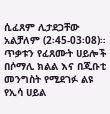ሲፈጸም ሊታደጋቸው አልቻለም (2፡45-03፡08)። ጥቃቱን የፈጸሙት ሀይሎች በሶማሊ ክልል እና በጂቡቲ መንግስት የሚደገፉ ልዩ የኢሳ ሀይል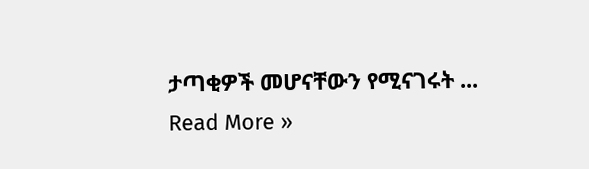ታጣቂዎች መሆናቸውን የሚናገሩት ...
Read More »